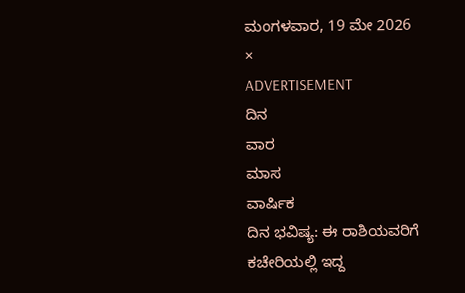ಮಂಗಳವಾರ, 19 ಮೇ 2026
×
ADVERTISEMENT
ದಿನ
ವಾರ
ಮಾಸ
ವಾರ್ಷಿಕ
ದಿನ ಭವಿಷ್ಯ: ಈ ರಾಶಿಯವರಿಗೆ ಕಚೇರಿಯಲ್ಲಿ ಇದ್ದ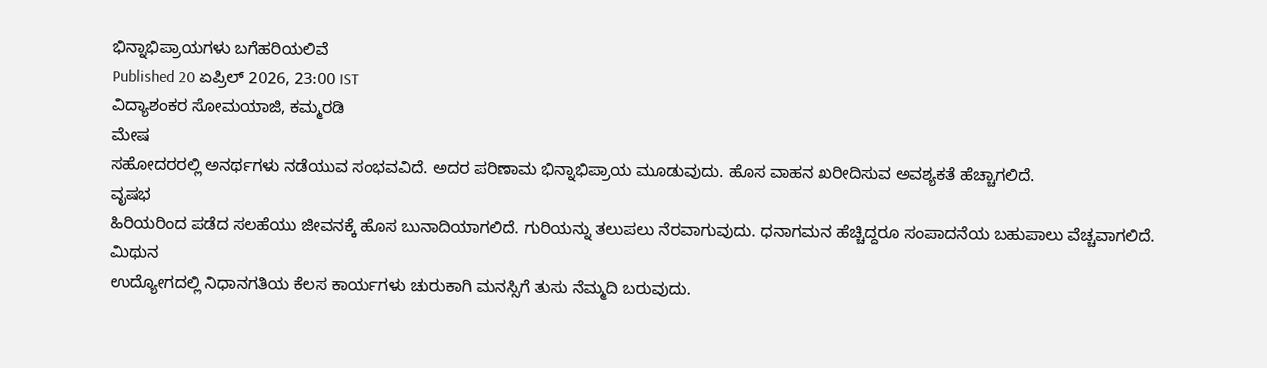ಭಿನ್ನಾಭಿಪ್ರಾಯಗಳು ಬಗೆಹರಿಯಲಿವೆ
Published 20 ಏಪ್ರಿಲ್ 2026, 23:00 IST
ವಿದ್ಯಾಶಂಕರ ಸೋಮಯಾಜಿ, ಕಮ್ಮರಡಿ
ಮೇಷ
ಸಹೋದರರಲ್ಲಿ ಅನರ್ಥಗಳು ನಡೆಯುವ ಸಂಭವವಿದೆ. ಅದರ ಪರಿಣಾಮ ಭಿನ್ನಾಭಿಪ್ರಾಯ ಮೂಡುವುದು. ಹೊಸ ವಾಹನ ಖರೀದಿಸುವ ಅವಶ್ಯಕತೆ ಹೆಚ್ಚಾಗಲಿದೆ.
ವೃಷಭ
ಹಿರಿಯರಿಂದ ಪಡೆದ ಸಲಹೆಯು ಜೀವನಕ್ಕೆ ಹೊಸ ಬುನಾದಿಯಾಗಲಿದೆ. ಗುರಿಯನ್ನು ತಲುಪಲು ನೆರವಾಗುವುದು. ಧನಾಗಮನ ಹೆಚ್ಚಿದ್ದರೂ ಸಂಪಾದನೆಯ ಬಹುಪಾಲು ವೆಚ್ಚವಾಗಲಿದೆ.
ಮಿಥುನ
ಉದ್ಯೋಗದಲ್ಲಿ ನಿಧಾನಗತಿಯ ಕೆಲಸ ಕಾರ್ಯಗಳು ಚುರುಕಾಗಿ ಮನಸ್ಸಿಗೆ ತುಸು ನೆಮ್ಮದಿ ಬರುವುದು.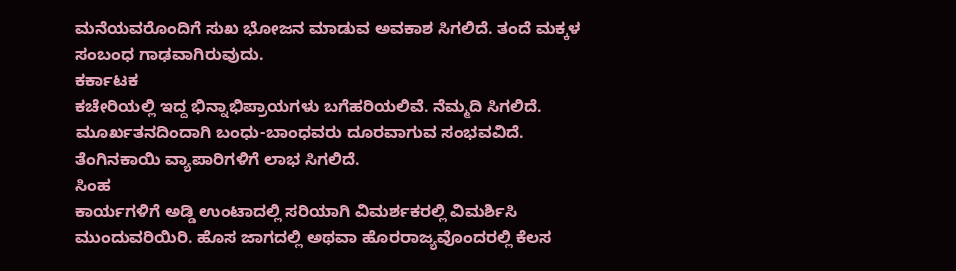ಮನೆಯವರೊಂದಿಗೆ ಸುಖ ಭೋಜನ ಮಾಡುವ ಅವಕಾಶ ಸಿಗಲಿದೆ. ತಂದೆ ಮಕ್ಕಳ ಸಂಬಂಧ ಗಾಢವಾಗಿರುವುದು.
ಕರ್ಕಾಟಕ
ಕಚೇರಿಯಲ್ಲಿ ಇದ್ದ ಭಿನ್ನಾಭಿಪ್ರಾಯಗಳು ಬಗೆಹರಿಯಲಿವೆ. ನೆಮ್ಮದಿ ಸಿಗಲಿದೆ. ಮೂರ್ಖತನದಿಂದಾಗಿ ಬಂಧು-ಬಾಂಧವರು ದೂರವಾಗುವ ಸಂಭವವಿದೆ. ತೆಂಗಿನಕಾಯಿ ವ್ಯಾಪಾರಿಗಳಿಗೆ ಲಾಭ ಸಿಗಲಿದೆ.
ಸಿಂಹ
ಕಾರ್ಯಗಳಿಗೆ ಅಡ್ಡಿ ಉಂಟಾದಲ್ಲಿ ಸರಿಯಾಗಿ ವಿಮರ್ಶಕರಲ್ಲಿ ವಿಮರ್ಶಿಸಿ ಮುಂದುವರಿಯಿರಿ. ಹೊಸ ಜಾಗದಲ್ಲಿ ಅಥವಾ ಹೊರರಾಜ್ಯವೊಂದರಲ್ಲಿ ಕೆಲಸ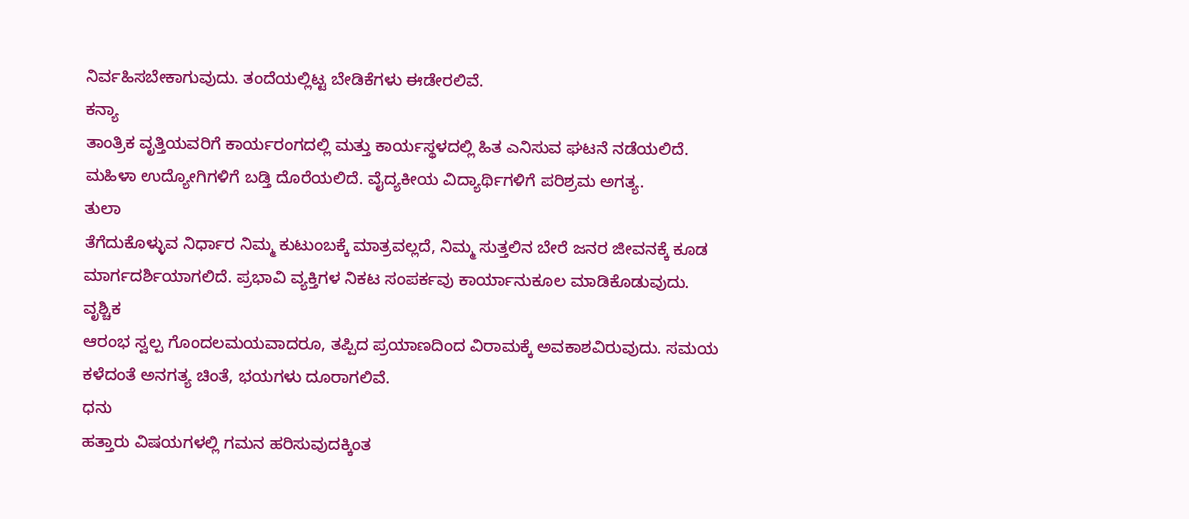ನಿರ್ವಹಿಸಬೇಕಾಗುವುದು. ತಂದೆಯಲ್ಲಿಟ್ಟ ಬೇಡಿಕೆಗಳು ಈಡೇರಲಿವೆ.
ಕನ್ಯಾ
ತಾಂತ್ರಿಕ ವೃತ್ತಿಯವರಿಗೆ ಕಾರ್ಯರಂಗದಲ್ಲಿ ಮತ್ತು ಕಾರ್ಯಸ್ಥಳದಲ್ಲಿ ಹಿತ ಎನಿಸುವ ಘಟನೆ ನಡೆಯಲಿದೆ. ಮಹಿಳಾ ಉದ್ಯೋಗಿಗಳಿಗೆ ಬಡ್ತಿ ದೊರೆಯಲಿದೆ. ವೈದ್ಯಕೀಯ ವಿದ್ಯಾರ್ಥಿಗಳಿಗೆ ಪರಿಶ್ರಮ ಅಗತ್ಯ.
ತುಲಾ
ತೆಗೆದುಕೊಳ್ಳುವ ನಿರ್ಧಾರ ನಿಮ್ಮ ಕುಟುಂಬಕ್ಕೆ ಮಾತ್ರವಲ್ಲದೆ, ನಿಮ್ಮ ಸುತ್ತಲಿನ ಬೇರೆ ಜನರ ಜೀವನಕ್ಕೆ ಕೂಡ ಮಾರ್ಗದರ್ಶಿಯಾಗಲಿದೆ. ಪ್ರಭಾವಿ ವ್ಯಕ್ತಿಗಳ ನಿಕಟ ಸಂಪರ್ಕವು ಕಾರ್ಯಾನುಕೂಲ ಮಾಡಿಕೊಡುವುದು.
ವೃಶ್ಚಿಕ
ಆರಂಭ ಸ್ವಲ್ಪ ಗೊಂದಲಮಯವಾದರೂ, ತಪ್ಪಿದ ಪ್ರಯಾಣದಿಂದ ವಿರಾಮಕ್ಕೆ ಅವಕಾಶವಿರುವುದು. ಸಮಯ ಕಳೆದಂತೆ ಅನಗತ್ಯ ಚಿಂತೆ, ಭಯಗಳು ದೂರಾಗಲಿವೆ.
ಧನು
ಹತ್ತಾರು ವಿಷಯಗಳಲ್ಲಿ ಗಮನ ಹರಿಸುವುದಕ್ಕಿಂತ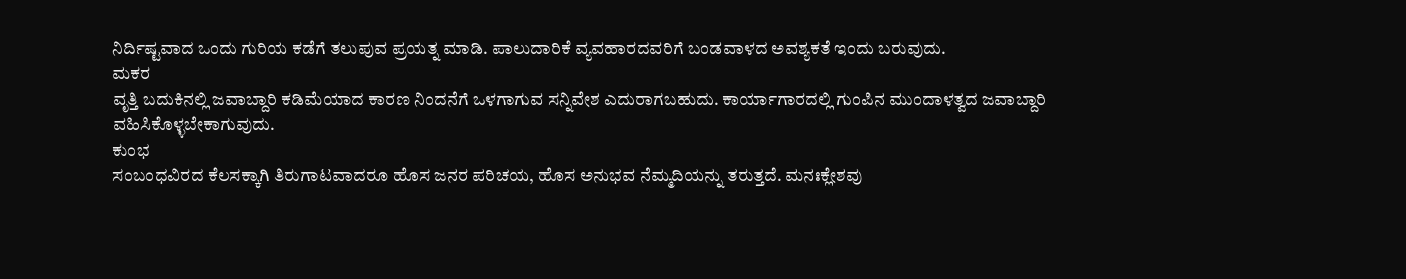ನಿರ್ದಿಷ್ಟವಾದ ಒಂದು ಗುರಿಯ ಕಡೆಗೆ ತಲುಪುವ ಪ್ರಯತ್ನ ಮಾಡಿ. ಪಾಲುದಾರಿಕೆ ವ್ಯವಹಾರದವರಿಗೆ ಬಂಡವಾಳದ ಅವಶ್ಯಕತೆ ಇಂದು ಬರುವುದು.
ಮಕರ
ವೃತ್ತಿ ಬದುಕಿನಲ್ಲಿ ಜವಾಬ್ದಾರಿ ಕಡಿಮೆಯಾದ ಕಾರಣ ನಿಂದನೆಗೆ ಒಳಗಾಗುವ ಸನ್ನಿವೇಶ ಎದುರಾಗಬಹುದು. ಕಾರ್ಯಾಗಾರದಲ್ಲಿ ಗುಂಪಿನ ಮುಂದಾಳತ್ವದ ಜವಾಬ್ದಾರಿ ವಹಿಸಿಕೊಳ್ಳಬೇಕಾಗುವುದು.
ಕುಂಭ
ಸಂಬಂಧವಿರದ ಕೆಲಸಕ್ಕಾಗಿ ತಿರುಗಾಟವಾದರೂ ಹೊಸ ಜನರ ಪರಿಚಯ, ಹೊಸ ಅನುಭವ ನೆಮ್ಮದಿಯನ್ನು ತರುತ್ತದೆ. ಮನಃಕ್ಲೇಶವು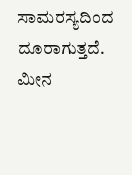ಸಾಮರಸ್ಯದಿಂದ ದೂರಾಗುತ್ತದೆ.
ಮೀನ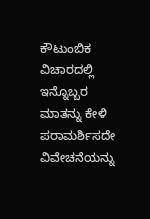ಕೌಟುಂಬಿಕ ವಿಚಾರದಲ್ಲಿ ಇನ್ನೊಬ್ಬರ ಮಾತನ್ನು ಕೇಳಿ ಪರಾಮರ್ಶಿಸದೇ ವಿವೇಚನೆಯನ್ನು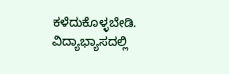ಕಳೆದುಕೊಳ್ಳಬೇಡಿ. ವಿದ್ಯಾಭ್ಯಾಸದಲ್ಲಿ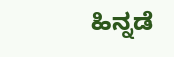ಹಿನ್ನಡೆ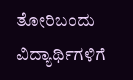ತೋರಿಬಂದು ವಿದ್ಯಾರ್ಥಿಗಳಿಗೆ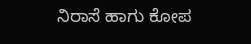ನಿರಾಸೆ ಹಾಗು ಕೋಪ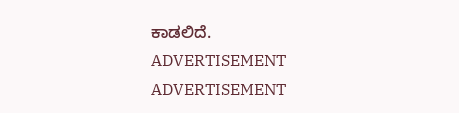ಕಾಡಲಿದೆ.
ADVERTISEMENT
ADVERTISEMENT